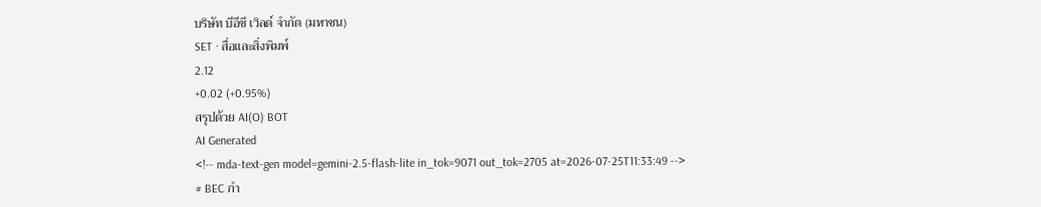บริษัท บีอีซี เวิลด์ จำกัด (มหาชน)
SET · สื่อและสิ่งพิมพ์
2.12
+0.02 (+0.95%)
สรุปด้วย AI(O) BOT
AI Generated
<!-- mda-text-gen model=gemini-2.5-flash-lite in_tok=9071 out_tok=2705 at=2026-07-25T11:33:49 -->
# BEC กำ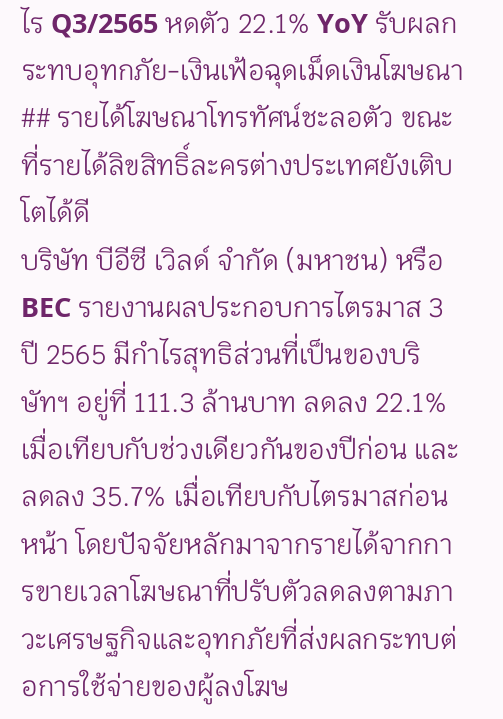ไร Q3/2565 หดตัว 22.1% YoY รับผลกระทบอุทกภัย-เงินเฟ้อฉุดเม็ดเงินโฆษณา
## รายได้โฆษณาโทรทัศน์ชะลอตัว ขณะที่รายได้ลิขสิทธิ์ละครต่างประเทศยังเติบโตได้ดี
บริษัท บีอีซี เวิลด์ จำกัด (มหาชน) หรือ BEC รายงานผลประกอบการไตรมาส 3 ปี 2565 มีกำไรสุทธิส่วนที่เป็นของบริษัทฯ อยู่ที่ 111.3 ล้านบาท ลดลง 22.1% เมื่อเทียบกับช่วงเดียวกันของปีก่อน และลดลง 35.7% เมื่อเทียบกับไตรมาสก่อนหน้า โดยปัจจัยหลักมาจากรายได้จากการขายเวลาโฆษณาที่ปรับตัวลดลงตามภาวะเศรษฐกิจและอุทกภัยที่ส่งผลกระทบต่อการใช้จ่ายของผู้ลงโฆษ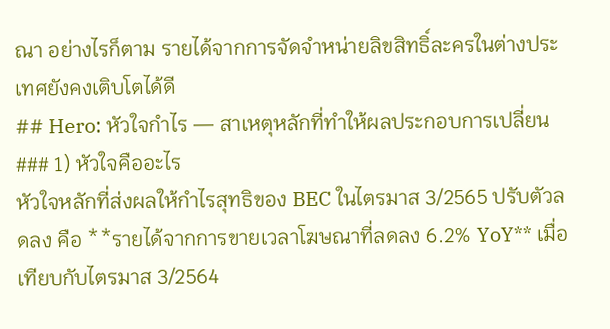ณา อย่างไรก็ตาม รายได้จากการจัดจำหน่ายลิขสิทธิ์ละครในต่างประเทศยังคงเติบโตได้ดี
## Hero: หัวใจกำไร — สาเหตุหลักที่ทำให้ผลประกอบการเปลี่ยน
### 1) หัวใจคืออะไร
หัวใจหลักที่ส่งผลให้กำไรสุทธิของ BEC ในไตรมาส 3/2565 ปรับตัวลดลง คือ **รายได้จากการขายเวลาโฆษณาที่ลดลง 6.2% YoY** เมื่อเทียบกับไตรมาส 3/2564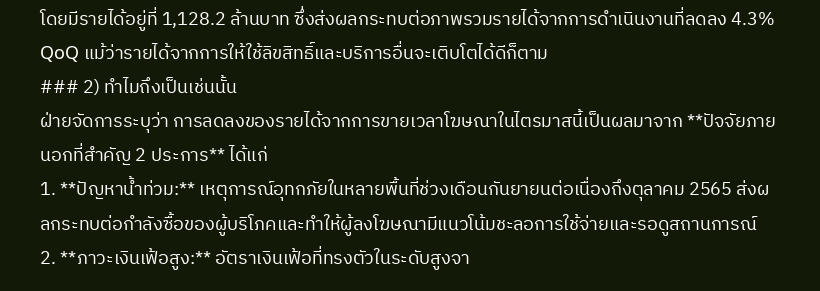โดยมีรายได้อยู่ที่ 1,128.2 ล้านบาท ซึ่งส่งผลกระทบต่อภาพรวมรายได้จากการดำเนินงานที่ลดลง 4.3% QoQ แม้ว่ารายได้จากการให้ใช้ลิขสิทธิ์และบริการอื่นจะเติบโตได้ดีก็ตาม
### 2) ทำไมถึงเป็นเช่นนั้น
ฝ่ายจัดการระบุว่า การลดลงของรายได้จากการขายเวลาโฆษณาในไตรมาสนี้เป็นผลมาจาก **ปัจจัยภายนอกที่สำคัญ 2 ประการ** ได้แก่
1. **ปัญหาน้ำท่วม:** เหตุการณ์อุทกภัยในหลายพื้นที่ช่วงเดือนกันยายนต่อเนื่องถึงตุลาคม 2565 ส่งผลกระทบต่อกำลังซื้อของผู้บริโภคและทำให้ผู้ลงโฆษณามีแนวโน้มชะลอการใช้จ่ายและรอดูสถานการณ์
2. **ภาวะเงินเฟ้อสูง:** อัตราเงินเฟ้อที่ทรงตัวในระดับสูงจา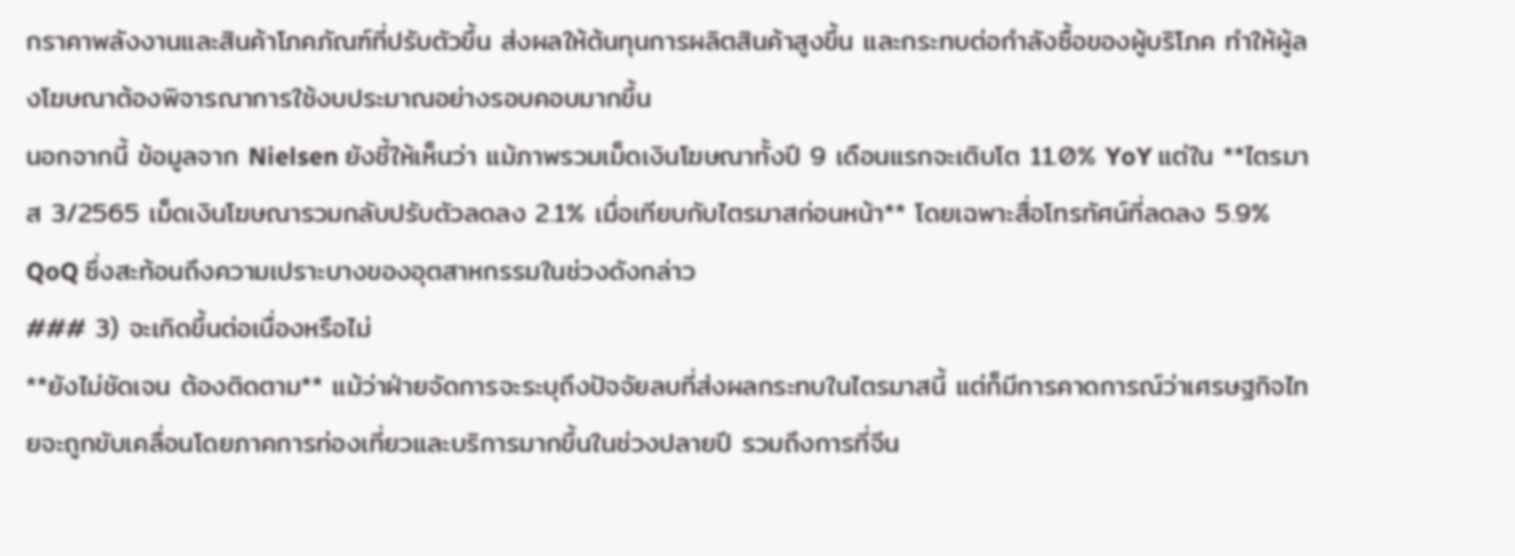กราคาพลังงานและสินค้าโภคภัณฑ์ที่ปรับตัวขึ้น ส่งผลให้ต้นทุนการผลิตสินค้าสูงขึ้น และกระทบต่อกำลังซื้อของผู้บริโภค ทำให้ผู้ลงโฆษณาต้องพิจารณาการใช้งบประมาณอย่างรอบคอบมากขึ้น
นอกจากนี้ ข้อมูลจาก Nielsen ยังชี้ให้เห็นว่า แม้ภาพรวมเม็ดเงินโฆษณาทั้งปี 9 เดือนแรกจะเติบโต 11.0% YoY แต่ใน **ไตรมาส 3/2565 เม็ดเงินโฆษณารวมกลับปรับตัวลดลง 2.1% เมื่อเทียบกับไตรมาสก่อนหน้า** โดยเฉพาะสื่อโทรทัศน์ที่ลดลง 5.9% QoQ ซึ่งสะท้อนถึงความเปราะบางของอุตสาหกรรมในช่วงดังกล่าว
### 3) จะเกิดขึ้นต่อเนื่องหรือไม่
**ยังไม่ชัดเจน ต้องติดตาม** แม้ว่าฝ่ายจัดการจะระบุถึงปัจจัยลบที่ส่งผลกระทบในไตรมาสนี้ แต่ก็มีการคาดการณ์ว่าเศรษฐกิจไทยจะถูกขับเคลื่อนโดยภาคการท่องเที่ยวและบริการมากขึ้นในช่วงปลายปี รวมถึงการที่จีน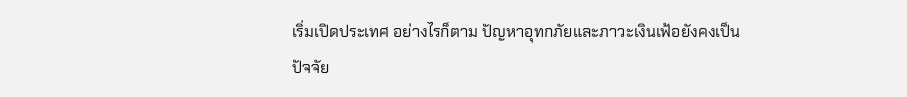เริ่มเปิดประเทศ อย่างไรก็ตาม ปัญหาอุทกภัยและภาวะเงินเฟ้อยังคงเป็นปัจจัย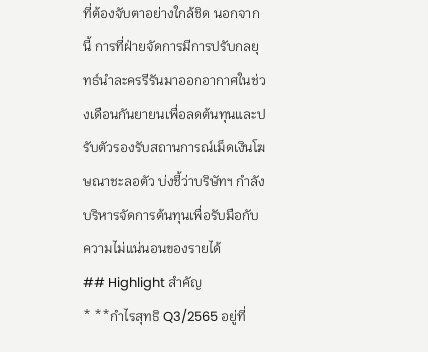ที่ต้องจับตาอย่างใกล้ชิด นอกจากนี้ การที่ฝ่ายจัดการมีการปรับกลยุทธ์นำละครรีรันมาออกอากาศในช่วงเดือนกันยายนเพื่อลดต้นทุนและปรับตัวรองรับสถานการณ์เม็ดเงินโฆษณาชะลอตัว บ่งชี้ว่าบริษัทฯ กำลังบริหารจัดการต้นทุนเพื่อรับมือกับความไม่แน่นอนของรายได้
## Highlight สำคัญ
* **กำไรสุทธิ Q3/2565 อยู่ที่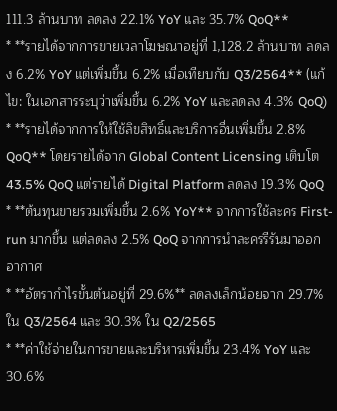111.3 ล้านบาท ลดลง 22.1% YoY และ 35.7% QoQ**
* **รายได้จากการขายเวลาโฆษณาอยู่ที่ 1,128.2 ล้านบาท ลดลง 6.2% YoY แต่เพิ่มขึ้น 6.2% เมื่อเทียบกับ Q3/2564** (แก้ไข: ในเอกสารระบุว่าเพิ่มขึ้น 6.2% YoY และลดลง 4.3% QoQ)
* **รายได้จากการให้ใช้ลิขสิทธิ์และบริการอื่นเพิ่มขึ้น 2.8% QoQ** โดยรายได้จาก Global Content Licensing เติบโต 43.5% QoQ แต่รายได้ Digital Platform ลดลง 19.3% QoQ
* **ต้นทุนขายรวมเพิ่มขึ้น 2.6% YoY** จากการใช้ละคร First-run มากขึ้น แต่ลดลง 2.5% QoQ จากการนำละครรีรันมาออกอากาศ
* **อัตรากำไรขั้นต้นอยู่ที่ 29.6%** ลดลงเล็กน้อยจาก 29.7% ใน Q3/2564 และ 30.3% ใน Q2/2565
* **ค่าใช้จ่ายในการขายและบริหารเพิ่มขึ้น 23.4% YoY และ 30.6%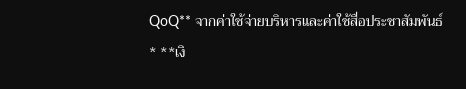QoQ** จากค่าใช้จ่ายบริหารและค่าใช้สื่อประชาสัมพันธ์
* **เงิ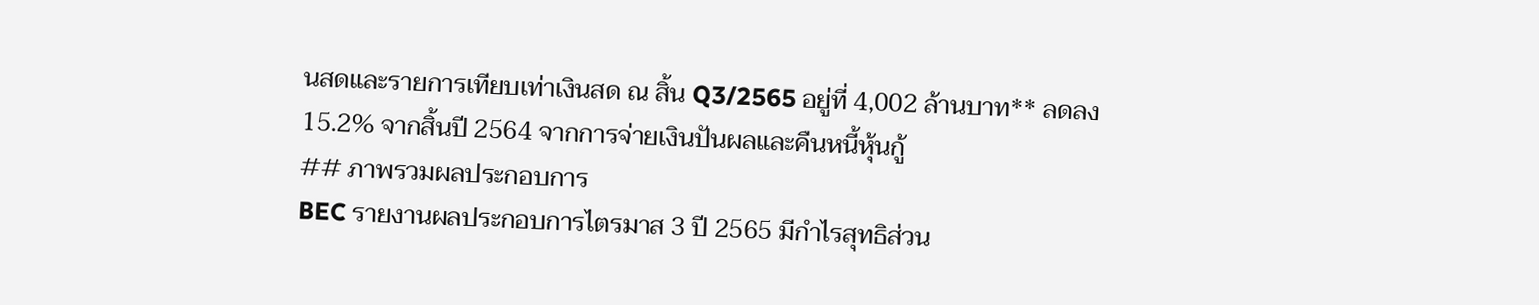นสดและรายการเทียบเท่าเงินสด ณ สิ้น Q3/2565 อยู่ที่ 4,002 ล้านบาท** ลดลง 15.2% จากสิ้นปี 2564 จากการจ่ายเงินปันผลและคืนหนี้หุ้นกู้
## ภาพรวมผลประกอบการ
BEC รายงานผลประกอบการไตรมาส 3 ปี 2565 มีกำไรสุทธิส่วน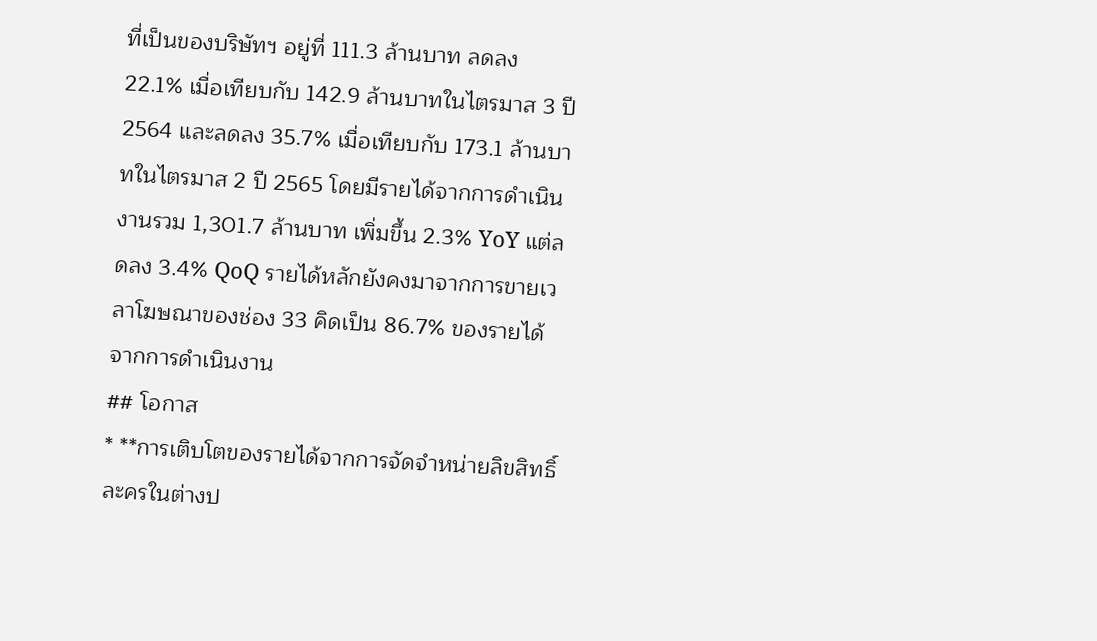ที่เป็นของบริษัทฯ อยู่ที่ 111.3 ล้านบาท ลดลง 22.1% เมื่อเทียบกับ 142.9 ล้านบาทในไตรมาส 3 ปี 2564 และลดลง 35.7% เมื่อเทียบกับ 173.1 ล้านบาทในไตรมาส 2 ปี 2565 โดยมีรายได้จากการดำเนินงานรวม 1,301.7 ล้านบาท เพิ่มขึ้น 2.3% YoY แต่ลดลง 3.4% QoQ รายได้หลักยังคงมาจากการขายเวลาโฆษณาของช่อง 33 คิดเป็น 86.7% ของรายได้จากการดำเนินงาน
## โอกาส
* **การเติบโตของรายได้จากการจัดจำหน่ายลิขสิทธิ์ละครในต่างป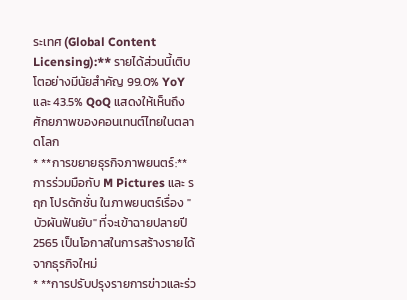ระเทศ (Global Content Licensing):** รายได้ส่วนนี้เติบโตอย่างมีนัยสำคัญ 99.0% YoY และ 43.5% QoQ แสดงให้เห็นถึงศักยภาพของคอนเทนต์ไทยในตลาดโลก
* **การขยายธุรกิจภาพยนตร์:** การร่วมมือกับ M Pictures และ รฤก โปรดักชั่น ในภาพยนตร์เรื่อง "บัวผันฟันยับ" ที่จะเข้าฉายปลายปี 2565 เป็นโอกาสในการสร้างรายได้จากธุรกิจใหม่
* **การปรับปรุงรายการข่าวและร่ว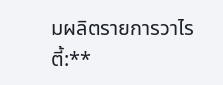มผลิตรายการวาไรตี้:**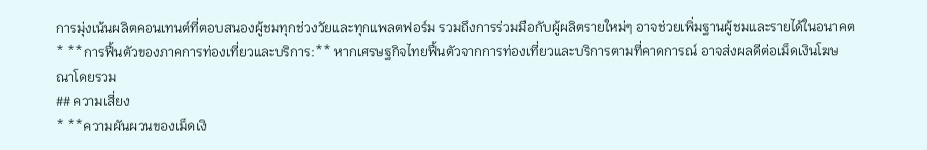การมุ่งเน้นผลิตคอนเทนต์ที่ตอบสนองผู้ชมทุกช่วงวัยและทุกแพลตฟอร์ม รวมถึงการร่วมมือกับผู้ผลิตรายใหม่ๆ อาจช่วยเพิ่มฐานผู้ชมและรายได้ในอนาคต
* **การฟื้นตัวของภาคการท่องเที่ยวและบริการ:** หากเศรษฐกิจไทยฟื้นตัวจากการท่องเที่ยวและบริการตามที่คาดการณ์ อาจส่งผลดีต่อเม็ดเงินโฆษณาโดยรวม
## ความเสี่ยง
* **ความผันผวนของเม็ดเงิ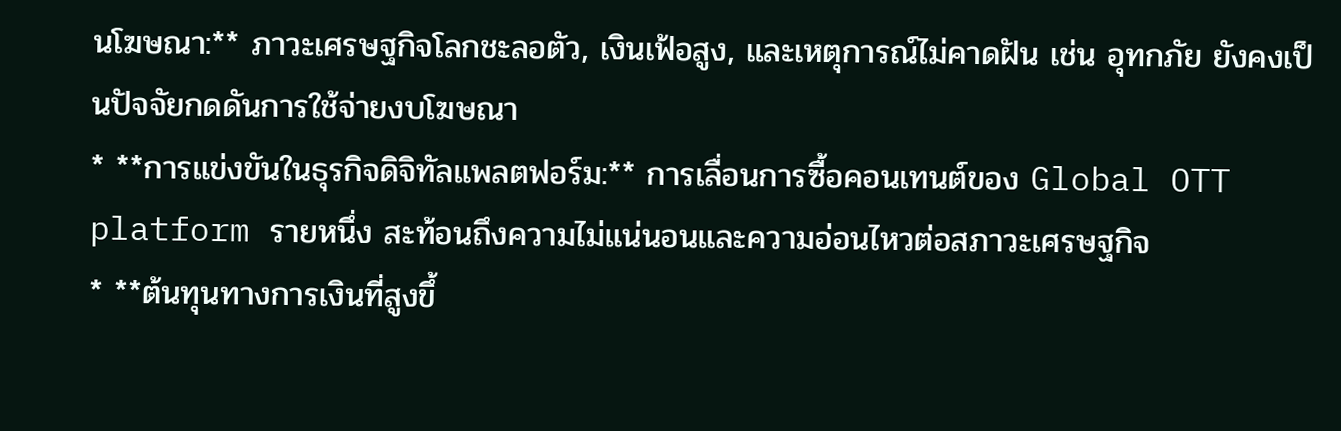นโฆษณา:** ภาวะเศรษฐกิจโลกชะลอตัว, เงินเฟ้อสูง, และเหตุการณ์ไม่คาดฝัน เช่น อุทกภัย ยังคงเป็นปัจจัยกดดันการใช้จ่ายงบโฆษณา
* **การแข่งขันในธุรกิจดิจิทัลแพลตฟอร์ม:** การเลื่อนการซื้อคอนเทนต์ของ Global OTT platform รายหนึ่ง สะท้อนถึงความไม่แน่นอนและความอ่อนไหวต่อสภาวะเศรษฐกิจ
* **ต้นทุนทางการเงินที่สูงขึ้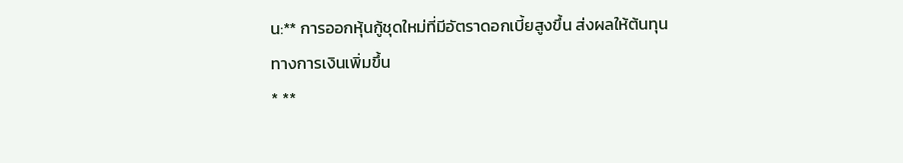น:** การออกหุ้นกู้ชุดใหม่ที่มีอัตราดอกเบี้ยสูงขึ้น ส่งผลให้ต้นทุนทางการเงินเพิ่มขึ้น
* **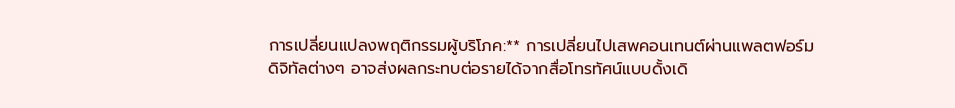การเปลี่ยนแปลงพฤติกรรมผู้บริโภค:** การเปลี่ยนไปเสพคอนเทนต์ผ่านแพลตฟอร์มดิจิทัลต่างๆ อาจส่งผลกระทบต่อรายได้จากสื่อโทรทัศน์แบบดั้งเดิ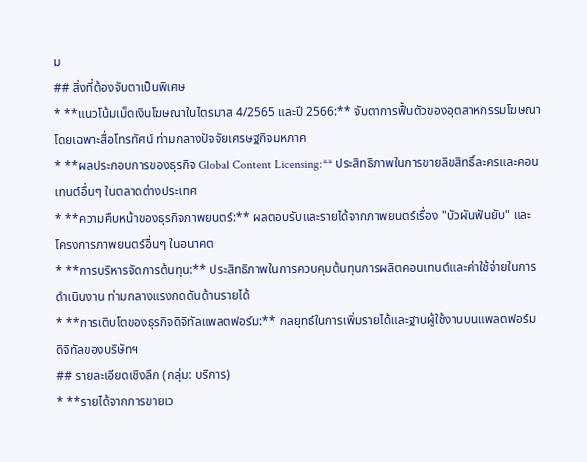ม
## สิ่งที่ต้องจับตาเป็นพิเศษ
* **แนวโน้มเม็ดเงินโฆษณาในไตรมาส 4/2565 และปี 2566:** จับตาการฟื้นตัวของอุตสาหกรรมโฆษณา โดยเฉพาะสื่อโทรทัศน์ ท่ามกลางปัจจัยเศรษฐกิจมหภาค
* **ผลประกอบการของธุรกิจ Global Content Licensing:** ประสิทธิภาพในการขายลิขสิทธิ์ละครและคอนเทนต์อื่นๆ ในตลาดต่างประเทศ
* **ความคืบหน้าของธุรกิจภาพยนตร์:** ผลตอบรับและรายได้จากภาพยนตร์เรื่อง "บัวผันฟันยับ" และโครงการภาพยนตร์อื่นๆ ในอนาคต
* **การบริหารจัดการต้นทุน:** ประสิทธิภาพในการควบคุมต้นทุนการผลิตคอนเทนต์และค่าใช้จ่ายในการดำเนินงาน ท่ามกลางแรงกดดันด้านรายได้
* **การเติบโตของธุรกิจดิจิทัลแพลตฟอร์ม:** กลยุทธ์ในการเพิ่มรายได้และฐานผู้ใช้งานบนแพลตฟอร์มดิจิทัลของบริษัทฯ
## รายละเอียดเชิงลึก (กลุ่ม: บริการ)
* **รายได้จากการขายเว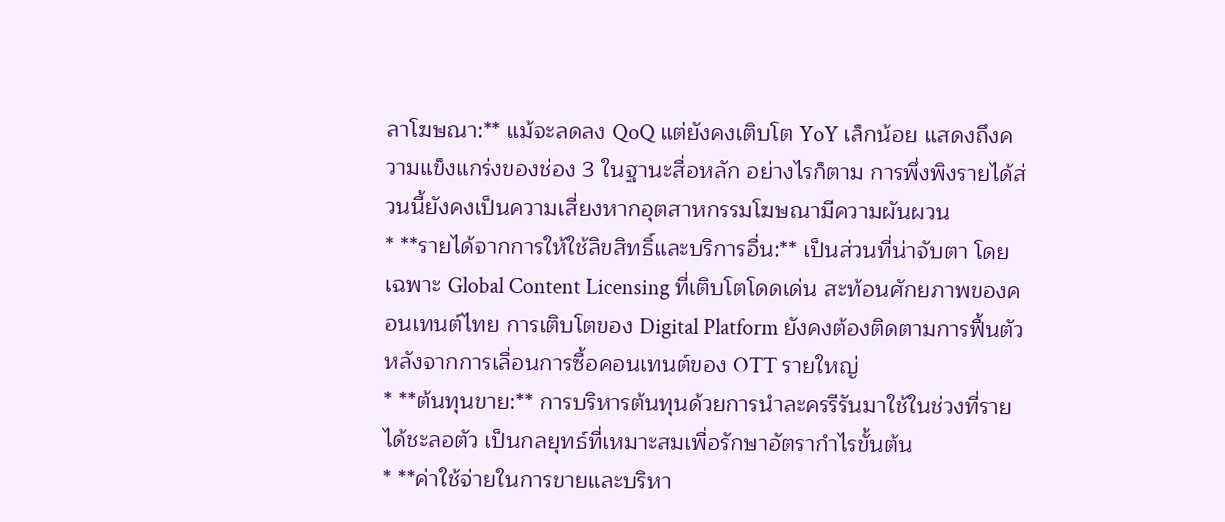ลาโฆษณา:** แม้จะลดลง QoQ แต่ยังคงเติบโต YoY เล็กน้อย แสดงถึงความแข็งแกร่งของช่อง 3 ในฐานะสื่อหลัก อย่างไรก็ตาม การพึ่งพิงรายได้ส่วนนี้ยังคงเป็นความเสี่ยงหากอุตสาหกรรมโฆษณามีความผันผวน
* **รายได้จากการให้ใช้ลิขสิทธิ์และบริการอื่น:** เป็นส่วนที่น่าจับตา โดยเฉพาะ Global Content Licensing ที่เติบโตโดดเด่น สะท้อนศักยภาพของคอนเทนต์ไทย การเติบโตของ Digital Platform ยังคงต้องติดตามการฟื้นตัวหลังจากการเลื่อนการซื้อคอนเทนต์ของ OTT รายใหญ่
* **ต้นทุนขาย:** การบริหารต้นทุนด้วยการนำละครรีรันมาใช้ในช่วงที่รายได้ชะลอตัว เป็นกลยุทธ์ที่เหมาะสมเพื่อรักษาอัตรากำไรขั้นต้น
* **ค่าใช้จ่ายในการขายและบริหา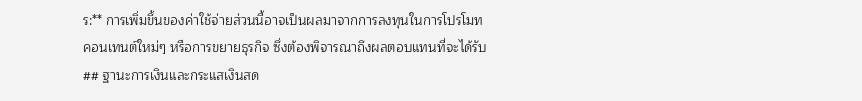ร:** การเพิ่มขึ้นของค่าใช้จ่ายส่วนนี้อาจเป็นผลมาจากการลงทุนในการโปรโมทคอนเทนต์ใหม่ๆ หรือการขยายธุรกิจ ซึ่งต้องพิจารณาถึงผลตอบแทนที่จะได้รับ
## ฐานะการเงินและกระแสเงินสด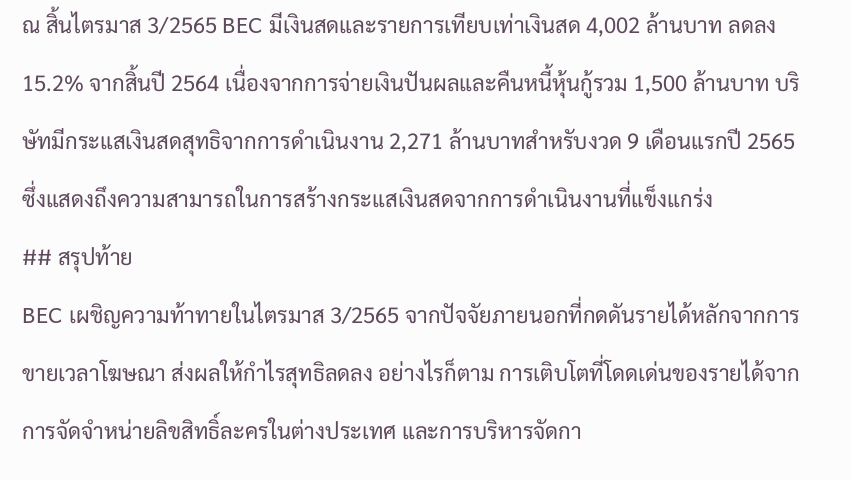ณ สิ้นไตรมาส 3/2565 BEC มีเงินสดและรายการเทียบเท่าเงินสด 4,002 ล้านบาท ลดลง 15.2% จากสิ้นปี 2564 เนื่องจากการจ่ายเงินปันผลและคืนหนี้หุ้นกู้รวม 1,500 ล้านบาท บริษัทมีกระแสเงินสดสุทธิจากการดำเนินงาน 2,271 ล้านบาทสำหรับงวด 9 เดือนแรกปี 2565 ซึ่งแสดงถึงความสามารถในการสร้างกระแสเงินสดจากการดำเนินงานที่แข็งแกร่ง
## สรุปท้าย
BEC เผชิญความท้าทายในไตรมาส 3/2565 จากปัจจัยภายนอกที่กดดันรายได้หลักจากการขายเวลาโฆษณา ส่งผลให้กำไรสุทธิลดลง อย่างไรก็ตาม การเติบโตที่โดดเด่นของรายได้จากการจัดจำหน่ายลิขสิทธิ์ละครในต่างประเทศ และการบริหารจัดกา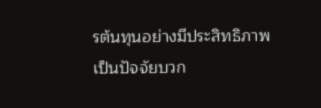รต้นทุนอย่างมีประสิทธิภาพ เป็นปัจจัยบวก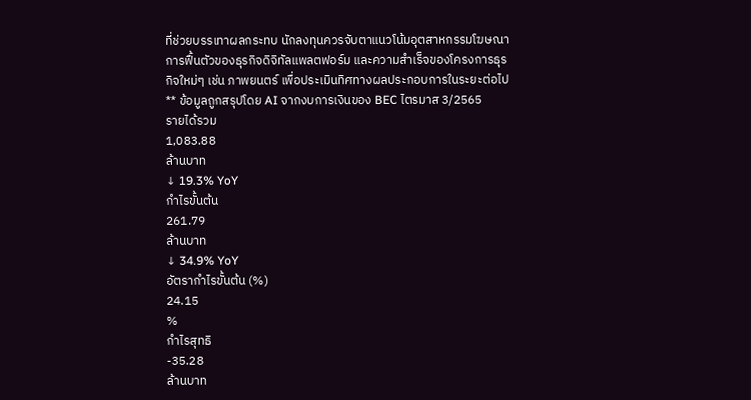ที่ช่วยบรรเทาผลกระทบ นักลงทุนควรจับตาแนวโน้มอุตสาหกรรมโฆษณา การฟื้นตัวของธุรกิจดิจิทัลแพลตฟอร์ม และความสำเร็จของโครงการธุรกิจใหม่ๆ เช่น ภาพยนตร์ เพื่อประเมินทิศทางผลประกอบการในระยะต่อไป
** ข้อมูลถูกสรุปโดย AI จากงบการเงินของ BEC ไตรมาส 3/2565
รายได้รวม
1,083.88
ล้านบาท
↓ 19.3% YoY
กำไรขั้นต้น
261.79
ล้านบาท
↓ 34.9% YoY
อัตรากำไรขั้นต้น (%)
24.15
%
กำไรสุทธิ
-35.28
ล้านบาท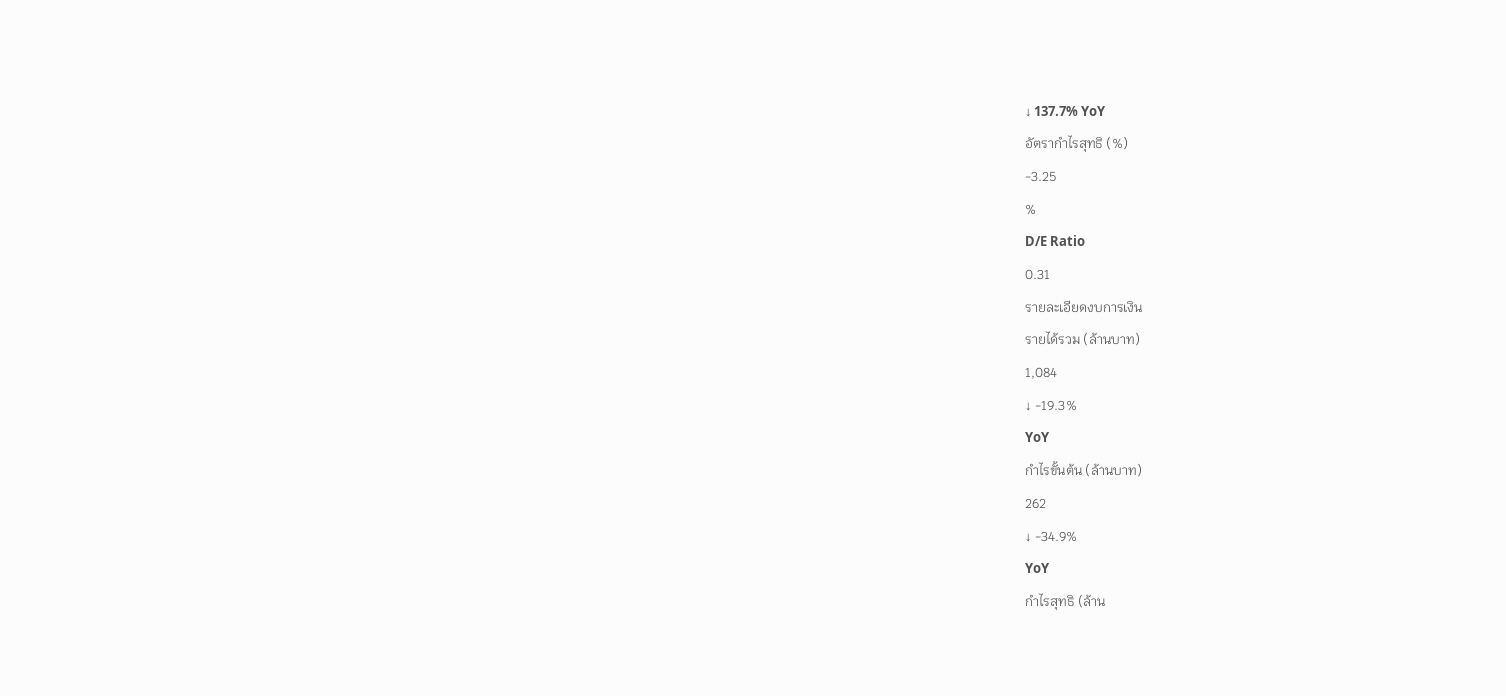↓ 137.7% YoY
อัตรากำไรสุทธิ (%)
-3.25
%
D/E Ratio
0.31
รายละเอียดงบการเงิน
รายได้รวม (ล้านบาท)
1,084
↓ -19.3%
YoY
กำไรขั้นต้น (ล้านบาท)
262
↓ -34.9%
YoY
กำไรสุทธิ (ล้าน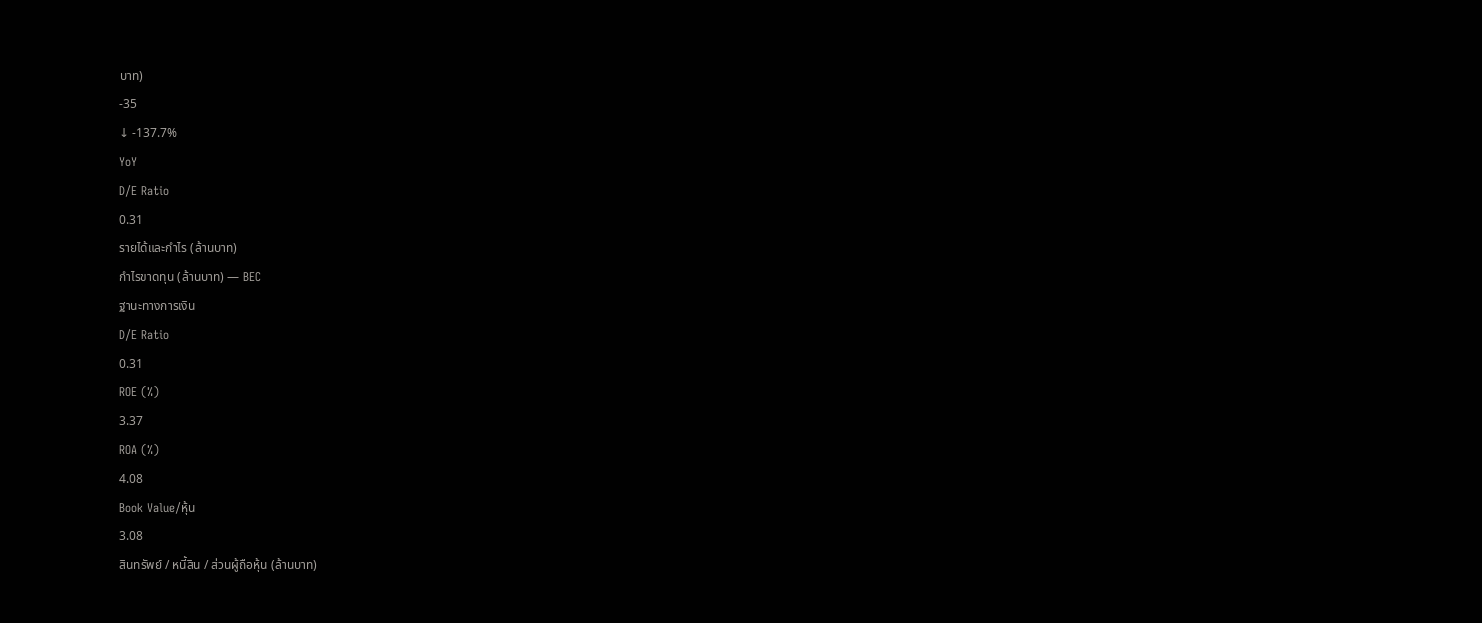บาท)
-35
↓ -137.7%
YoY
D/E Ratio
0.31
รายได้และกำไร (ล้านบาท)
กำไรขาดทุน (ล้านบาท) — BEC
ฐานะทางการเงิน
D/E Ratio
0.31
ROE (%)
3.37
ROA (%)
4.08
Book Value/หุ้น
3.08
สินทรัพย์ / หนี้สิน / ส่วนผู้ถือหุ้น (ล้านบาท)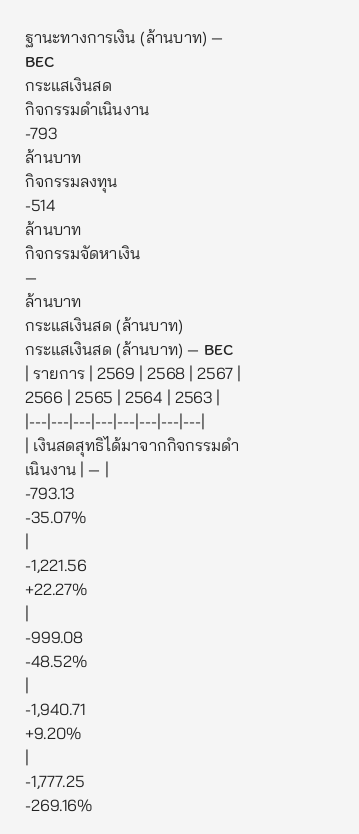ฐานะทางการเงิน (ล้านบาท) — BEC
กระแสเงินสด
กิจกรรมดำเนินงาน
-793
ล้านบาท
กิจกรรมลงทุน
-514
ล้านบาท
กิจกรรมจัดหาเงิน
—
ล้านบาท
กระแสเงินสด (ล้านบาท)
กระแสเงินสด (ล้านบาท) — BEC
| รายการ | 2569 | 2568 | 2567 | 2566 | 2565 | 2564 | 2563 |
|---|---|---|---|---|---|---|---|
| เงินสดสุทธิได้มาจากกิจกรรมดำเนินงาน | — |
-793.13
-35.07%
|
-1,221.56
+22.27%
|
-999.08
-48.52%
|
-1,940.71
+9.20%
|
-1,777.25
-269.16%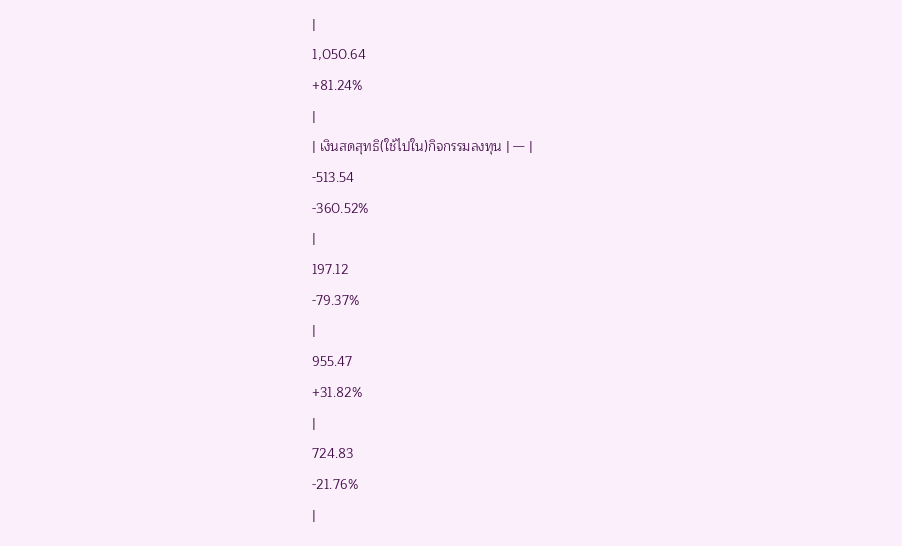|
1,050.64
+81.24%
|
| เงินสดสุทธิ(ใช้ไปใน)กิจกรรมลงทุน | — |
-513.54
-360.52%
|
197.12
-79.37%
|
955.47
+31.82%
|
724.83
-21.76%
|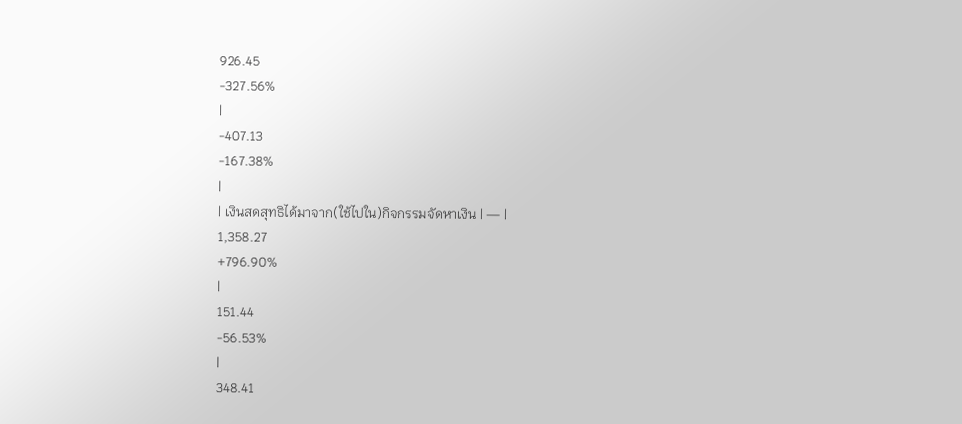926.45
-327.56%
|
-407.13
-167.38%
|
| เงินสดสุทธิได้มาจาก(ใช้ไปใน)กิจกรรมจัดหาเงิน | — |
1,358.27
+796.90%
|
151.44
-56.53%
|
348.41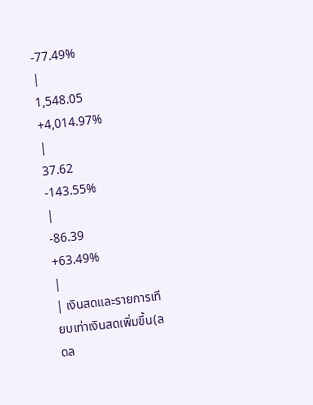-77.49%
|
1,548.05
+4,014.97%
|
37.62
-143.55%
|
-86.39
+63.49%
|
| เงินสดและรายการเทียบเท่าเงินสดเพิ่มขึ้น(ลดล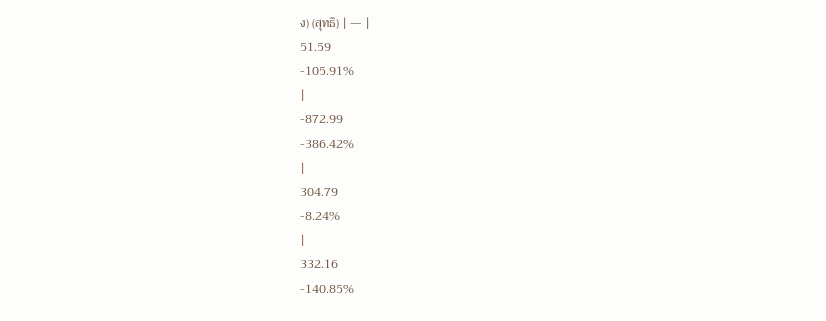ง) (สุทธิ) | — |
51.59
-105.91%
|
-872.99
-386.42%
|
304.79
-8.24%
|
332.16
-140.85%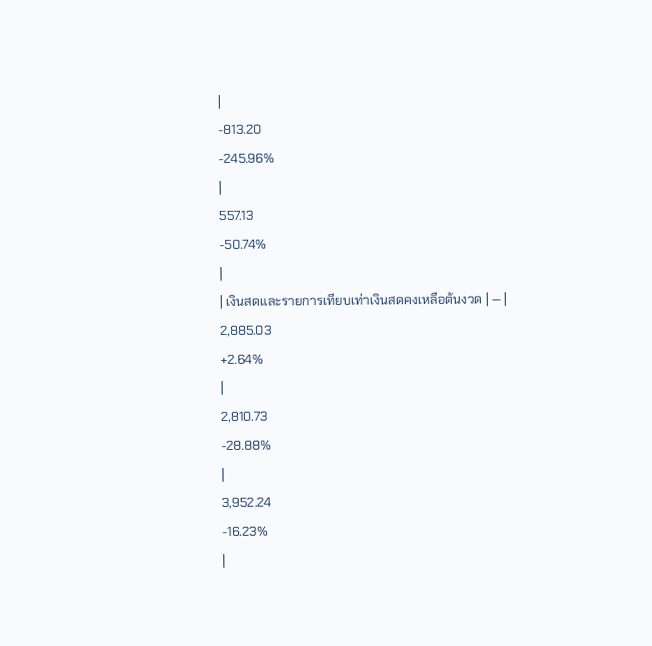|
-813.20
-245.96%
|
557.13
-50.74%
|
| เงินสดและรายการเทียบเท่าเงินสดคงเหลือต้นงวด | — |
2,885.03
+2.64%
|
2,810.73
-28.88%
|
3,952.24
-16.23%
|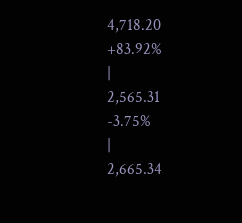4,718.20
+83.92%
|
2,565.31
-3.75%
|
2,665.34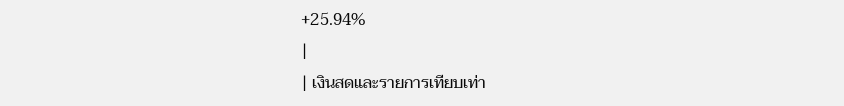+25.94%
|
| เงินสดและรายการเทียบเท่า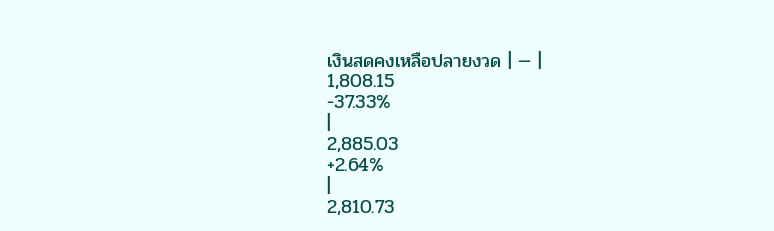เงินสดคงเหลือปลายงวด | — |
1,808.15
-37.33%
|
2,885.03
+2.64%
|
2,810.73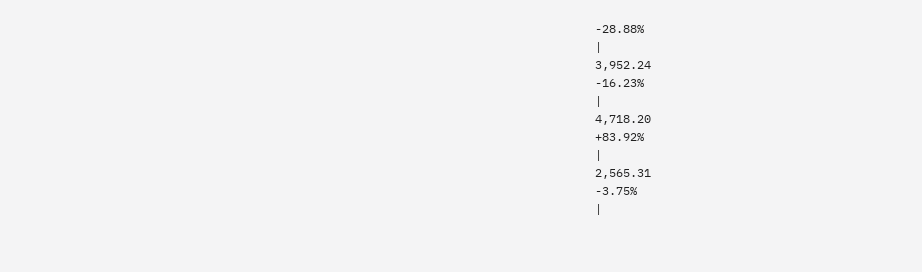-28.88%
|
3,952.24
-16.23%
|
4,718.20
+83.92%
|
2,565.31
-3.75%
|